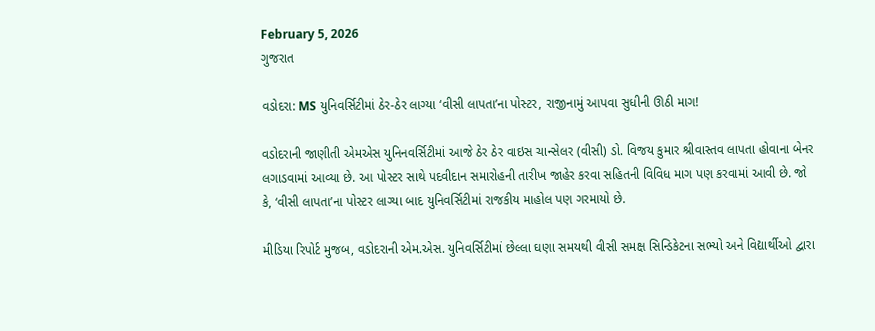February 5, 2026
ગુજરાત

વડોદરા: MS યુનિવર્સિટીમાં ઠેર-ઠેર લાગ્યા ‘વીસી લાપતા’ના પોસ્ટર, રાજીનામું આપવા સુધીની ઊઠી માગ!

વડોદરાની જાણીતી એમએસ યુનિનવર્સિટીમાં આજે ઠેર ઠેર વાઇસ ચાન્સેલર (વીસી) ડો. વિજય કુમાર શ્રીવાસ્તવ લાપતા હોવાના બેનર લગાડવામાં આવ્યા છે. આ પોસ્ટર સાથે પદવીદાન સમારોહની તારીખ જાહેર કરવા સહિતની વિવિધ માગ પણ કરવામાં આવી છે. જો કે, ‘વીસી લાપતા’ના પોસ્ટર લાગ્યા બાદ યુનિવર્સિટીમાં રાજકીય માહોલ પણ ગરમાયો છે.

મીડિયા રિપોર્ટ મુજબ, વડોદરાની એમ.એસ. યુનિવર્સિટીમાં છેલ્લા ઘણા સમયથી વીસી સમક્ષ સિન્ડિકેટના સભ્યો અને વિદ્યાર્થીઓ દ્વારા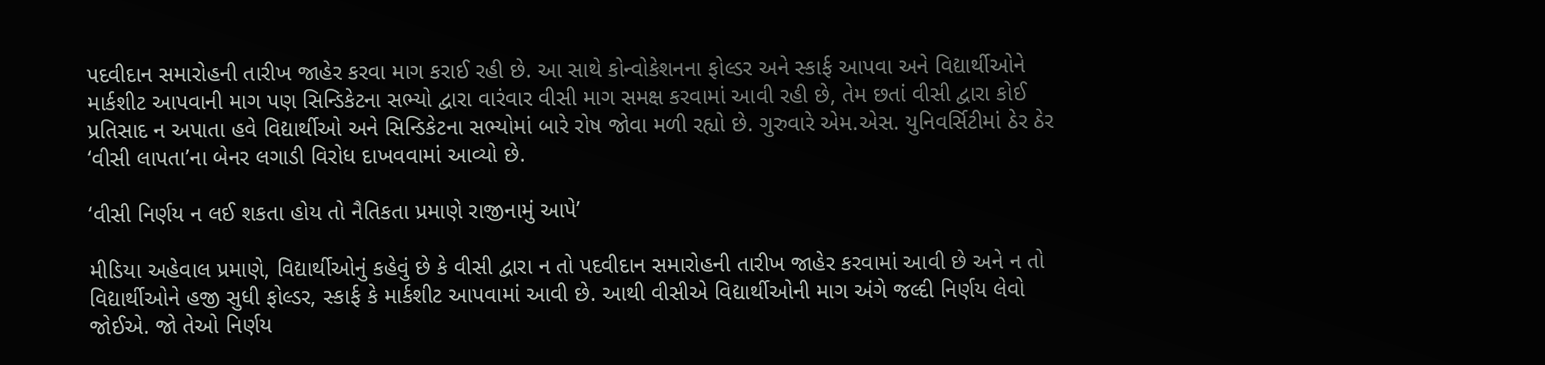પદવીદાન સમારોહની તારીખ જાહેર કરવા માગ કરાઈ રહી છે. આ સાથે કોન્વોકેશનના ફોલ્ડર અને સ્કાર્ફ આપવા અને વિદ્યાર્થીઓને માર્કશીટ આપવાની માગ પણ સિન્ડિકેટના સભ્યો દ્વારા વારંવાર વીસી માગ સમક્ષ કરવામાં આવી રહી છે, તેમ છતાં વીસી દ્વારા કોઈ પ્રતિસાદ ન અપાતા હવે વિદ્યાર્થીઓ અને સિન્ડિકેટના સભ્યોમાં બારે રોષ જોવા મળી રહ્યો છે. ગુરુવારે એમ.એસ. યુનિવર્સિટીમાં ઠેર ઠેર ‘વીસી લાપતા’ના બેનર લગાડી વિરોધ દાખવવામાં આવ્યો છે.

‘વીસી નિર્ણય ન લઈ શકતા હોય તો નૈતિકતા પ્રમાણે રાજીનામું આપે’

મીડિયા અહેવાલ પ્રમાણે, વિદ્યાર્થીઓનું કહેવું છે કે વીસી દ્વારા ન તો પદવીદાન સમારોહની તારીખ જાહેર કરવામાં આવી છે અને ન તો વિદ્યાર્થીઓને હજી સુધી ફોલ્ડર, સ્કાર્ફ કે માર્કશીટ આપવામાં આવી છે. આથી વીસીએ વિદ્યાર્થીઓની માગ અંગે જલ્દી નિર્ણય લેવો જોઈએ. જો તેઓ નિર્ણય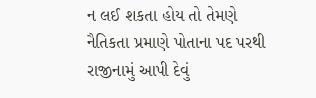ન લઈ શકતા હોય તો તેમણે નૈતિકતા પ્રમાણે પોતાના પદ પરથી રાજીનામું આપી દેવું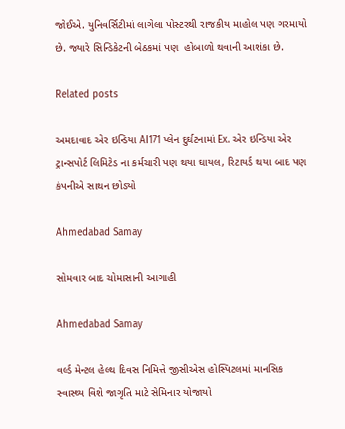જોઈએ. યુનિવર્સિટીમાં લાગેલા પોસ્ટરથી રાજકીય માહોલ પણ ગરમાયો છે. જ્યારે સિન્ડિકેટની બેઠકમાં પણ  હોબાળો થવાની આશંકા છે.

Related posts

અમદાવાદ એર ઇન્ડિયા AI171 પ્લેન દુર્ઘટનામાં Ex. એર ઇન્ડિયા એર ટ્રાન્સપોર્ટ લિમિટેડ ના કર્મચારી પણ થયા ઘાયલ, રિટાયર્ડ થયા બાદ પણ કંપનીએ સાથન છોડ્યો

Ahmedabad Samay

સોમવાર બાદ ચોમાસાની આગાહી

Ahmedabad Samay

વર્લ્ડ મેન્ટલ હેલ્થ દિવસ નિમિત્તે જીસીએસ હોસ્પિટલમાં માનસિક સ્વાસ્થ્ય વિશે જાગૃતિ માટે સેમિનાર યોજાયો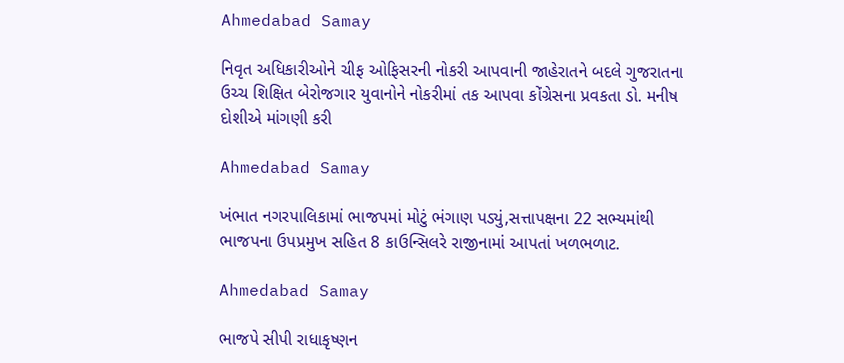Ahmedabad Samay

નિવૃત અધિકારીઓને ચીફ ઓફિસરની નોકરી આપવાની જાહેરાતને બદલે ગુજરાતના ઉચ્‍ચ શિક્ષિત બેરોજગાર યુવાનોને નોકરીમાં તક આપવા કોંગ્રેસના પ્રવકતા ડો. મનીષ દોશીએ માંગણી કરી

Ahmedabad Samay

ખંભાત નગરપાલિકામાં ભાજપમાં મોટું ભંગાણ પડ્યું,સત્તાપક્ષના 22 સભ્યમાંથી ભાજપના ઉપપ્રમુખ સહિત 8 કાઉન્સિલરે રાજીનામાં આપતાં ખળભળાટ.

Ahmedabad Samay

ભાજપે સીપી રાધાકૃષ્ણન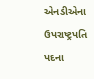એનડીએના ઉપરાષ્ટ્રપતિ પદના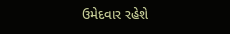ઉમેદવાર રહેશે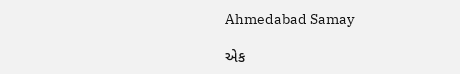Ahmedabad Samay

એક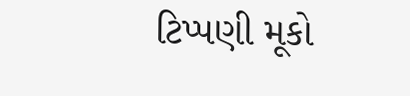ટિપ્પણી મૂકો